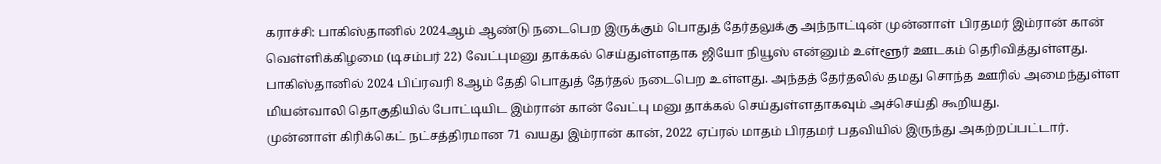கராச்சி: பாகிஸ்தானில் 2024ஆம் ஆண்டு நடைபெற இருக்கும் பொதுத் தேர்தலுக்கு அந்நாட்டின் முன்னாள் பிரதமர் இம்ரான் கான் வெள்ளிக்கிழமை (டிசம்பர் 22) வேட்புமனு தாக்கல் செய்துள்ளதாக ஜியோ நியூஸ் என்னும் உள்ளூர் ஊடகம் தெரிவித்துள்ளது.
பாகிஸ்தானில் 2024 பிப்ரவரி 8ஆம் தேதி பொதுத் தேர்தல் நடைபெற உள்ளது. அந்தத் தேர்தலில் தமது சொந்த ஊரில் அமைந்துள்ள மியன்வாலி தொகுதியில் போட்டியிட இம்ரான் கான் வேட்பு மனு தாக்கல் செய்துள்ளதாகவும் அச்செய்தி கூறியது.
முன்னாள் கிரிக்கெட் நட்சத்திரமான 71 வயது இம்ரான் கான், 2022 ஏப்ரல் மாதம் பிரதமர் பதவியில் இருந்து அகற்றப்பட்டார்.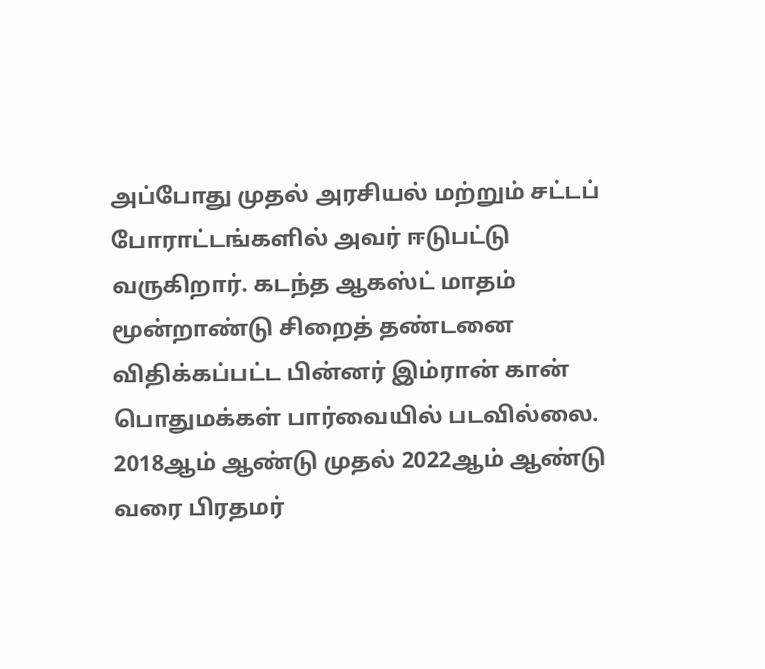அப்போது முதல் அரசியல் மற்றும் சட்டப் போராட்டங்களில் அவர் ஈடுபட்டு வருகிறார். கடந்த ஆகஸ்ட் மாதம் மூன்றாண்டு சிறைத் தண்டனை விதிக்கப்பட்ட பின்னர் இம்ரான் கான் பொதுமக்கள் பார்வையில் படவில்லை.
2018ஆம் ஆண்டு முதல் 2022ஆம் ஆண்டு வரை பிரதமர்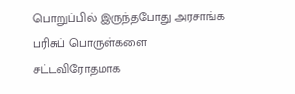பொறுப்பில் இருந்தபோது அரசாங்க பரிசுப் பொருள்களை சட்டவிரோதமாக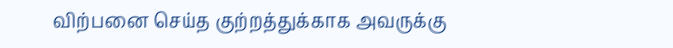விற்பனை செய்த குற்றத்துக்காக அவருக்கு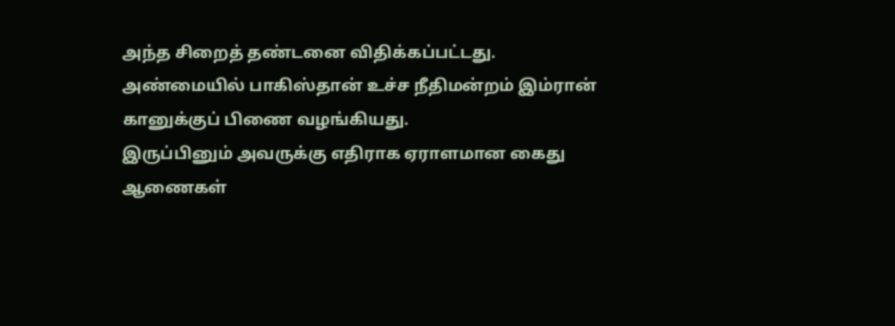அந்த சிறைத் தண்டனை விதிக்கப்பட்டது.
அண்மையில் பாகிஸ்தான் உச்ச நீதிமன்றம் இம்ரான் கானுக்குப் பிணை வழங்கியது.
இருப்பினும் அவருக்கு எதிராக ஏராளமான கைது ஆணைகள்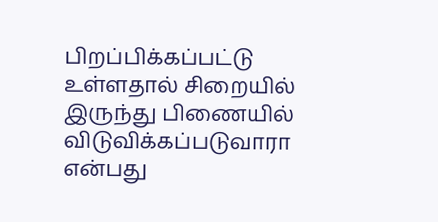பிறப்பிக்கப்பட்டு உள்ளதால் சிறையில் இருந்து பிணையில் விடுவிக்கப்படுவாரா என்பது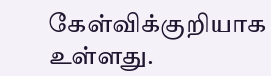கேள்விக்குறியாக உள்ளது.